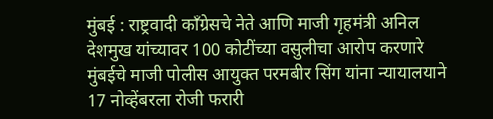मुंबई : राष्ट्रवादी काँग्रेसचे नेते आणि माजी गृहमंत्री अनिल देशमुख यांच्यावर 100 कोटींच्या वसुलीचा आरोप करणारे मुंबईचे माजी पोलीस आयुक्त परमबीर सिंग यांना न्यायालयाने 17 नोव्हेंबरला रोजी फरारी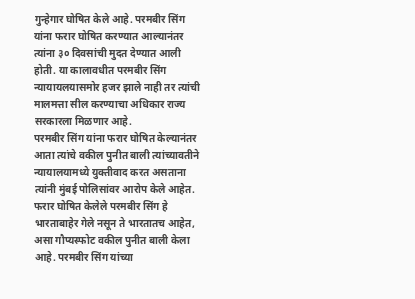गुन्हेगार घोषित केले आहे. परमबीर सिंग यांना फरार घोषित करण्यात आल्यानंतर त्यांना ३० दिवसांची मुदत देण्यात आली होती. या कालावधीत परमबीर सिंग न्यायायलयासमोर हजर झाले नाही तर त्यांची मालमत्ता सील करण्याचा अधिकार राज्य सरकारला मिळणार आहे.
परमबीर सिंग यांना फरार घोषित केल्यानंतर आता त्यांचे वकील पुनीत बाली त्यांच्यावतीने न्यायालयामध्ये युक्तीवाद करत असताना त्यांनी मुंबई पोलिसांवर आरोप केले आहेत. फरार घोषित केलेले परमबीर सिंग हे भारताबाहेर गेले नसून ते भारतातच आहेत, असा गौप्यस्फोट वकील पुनीत बाली केला आहे. परमबीर सिंग यांच्या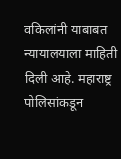वकिलांनी याबाबत न्यायालयाला माहिती दिली आहे. महाराष्ट्र पोलिसांकडून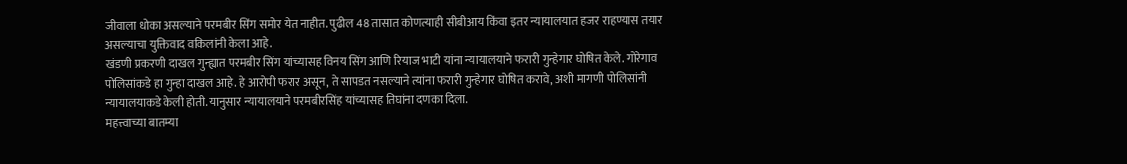जीवाला धोका असल्याने परमबीर सिंग समोर येत नाहीत. पुढील 48 तासात कोणत्याही सीबीआय किंवा इतर न्यायालयात हजर राहण्यास तयार असल्याचा युक्तिवाद वकिलांनी केला आहे.
खंडणी प्रकरणी दाखल गुन्ह्यात परमबीर सिंग यांच्यासह विनय सिंग आणि रियाज भाटी यांना न्यायालयाने फरारी गुन्हेगार घोषित केले. गोरेगाव पोलिसांकडे हा गुन्हा दाखल आहे. हे आरोपी फरार असून, ते सापडत नसल्याने त्यांना फरारी गुन्हेगार घोषित करावे, अशी मागणी पोलिसांनी न्यायालयाकडे केली होती. यानुसार न्यायालयाने परमबीरसिंह यांच्यासह तिघांना दणका दिला.
महत्त्वाच्या बातम्या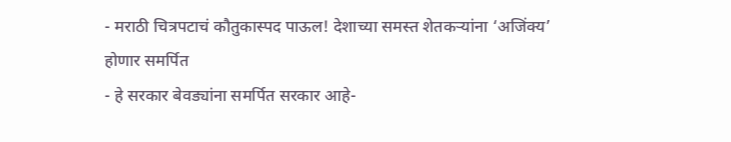- मराठी चित्रपटाचं कौतुकास्पद पाऊल! देशाच्या समस्त शेतकऱ्यांना ‘अजिंक्य’ होणार समर्पित
- हे सरकार बेवड्यांना समर्पित सरकार आहे-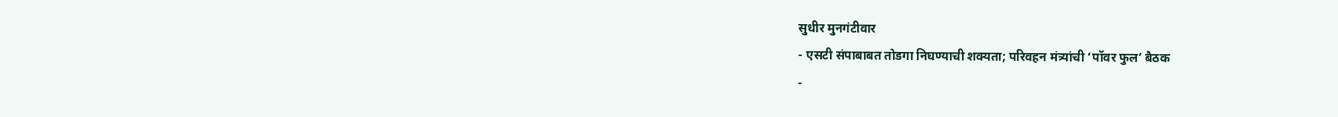सुधीर मुनगंटीवार
- एसटी संपाबाबत तोडगा निघण्याची शक्यता; परिवहन मंत्र्यांची ‘पॉवर फुल’ बैठक
-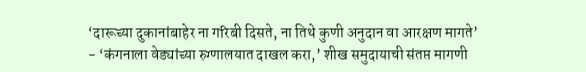‘दारूच्या दुकानांबाहेर ना गरिबी दिसते, ना तिथे कुणी अनुदान वा आरक्षण मागते’
- ‘कंगनाला वेड्यांच्या रुग्णालयात दाखल करा,’ शीख समुदायाची संतप्त मागणी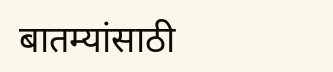बातम्यांसाठी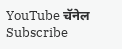YouTube चॅनेल Subscribe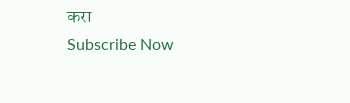करा
Subscribe Now